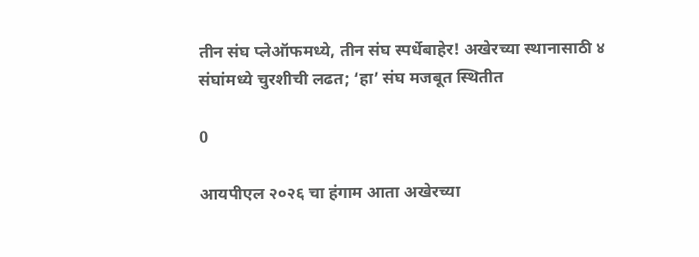तीन संघ प्लेऑफमध्ये, तीन संघ स्पर्धेबाहेर! अखेरच्या स्थानासाठी ४ संघांमध्ये चुरशीची लढत; ‘हा’ संघ मजबूत स्थितीत

0

आयपीएल २०२६ चा हंगाम आता अखेरच्या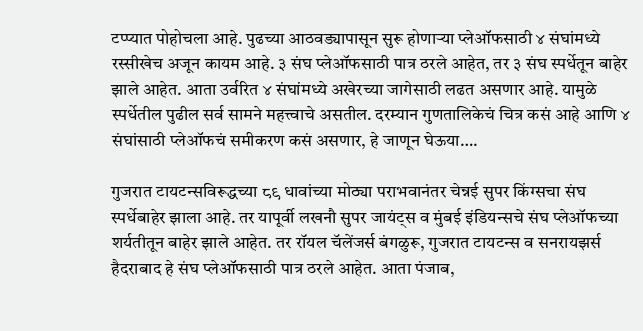टप्प्यात पोहोचला आहे. पुढच्या आठवड्यापासून सुरू होणाऱ्या प्लेऑफसाठी ४ संघांमध्ये रस्सीखेच अजून कायम आहे. ३ संघ प्लेऑफसाठी पात्र ठरले आहेत, तर ३ संघ स्पर्धेतून बाहेर झाले आहेत. आता उर्वरित ४ संघांमध्ये अखेरच्या जागेसाठी लढत असणार आहे. यामुळे स्पर्धेतील पुढील सर्व सामने महत्त्वाचे असतील. दरम्यान गुणतालिकेचं चित्र कसं आहे आणि ४ संघांसाठी प्लेऑफचं समीकरण कसं असणार, हे जाणून घेऊया….

गुजरात टायटन्सविरूद्धच्या ८९ धावांच्या मोठ्या पराभवानंतर चेन्नई सुपर किंग्सचा संघ स्पर्धेबाहेर झाला आहे. तर यापूर्वी लखनौ सुपर जायंट्स व मुंबई इंडियन्सचे संघ प्लेऑफच्या शर्यतीतून बाहेर झाले आहेत. तर रॉयल चॅलेंजर्स बंगळुरू, गुजरात टायटन्स व सनरायझर्स हैदराबाद हे संघ प्लेऑफसाठी पात्र ठरले आहेत. आता पंजाब,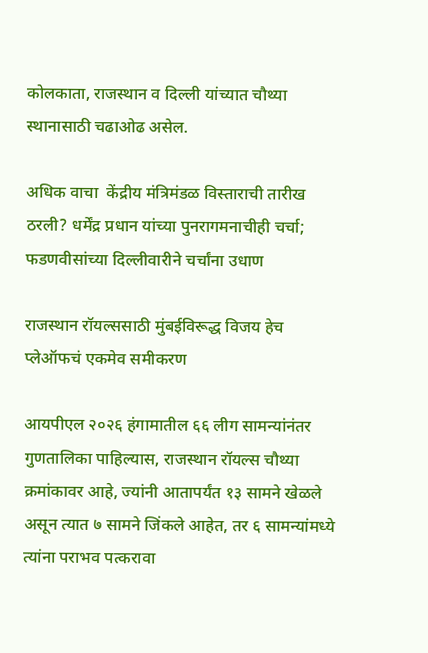कोलकाता, राजस्थान व दिल्ली यांच्यात चौथ्या स्थानासाठी चढाओढ असेल.

अधिक वाचा  केंद्रीय मंत्रिमंडळ विस्ताराची तारीख ठरली? धर्मेंद्र प्रधान यांच्या पुनरागमनाचीही चर्चा; फडणवीसांच्या दिल्लीवारीने चर्चांना उधाण

राजस्थान रॉयल्ससाठी मुंबईविरूद्ध विजय हेच प्लेऑफचं एकमेव समीकरण

आयपीएल २०२६ हंगामातील ६६ लीग सामन्यांनंतर गुणतालिका पाहिल्यास, राजस्थान रॉयल्स चौथ्या क्रमांकावर आहे, ज्यांनी आतापर्यंत १३ सामने खेळले असून त्यात ७ सामने जिंकले आहेत, तर ६ सामन्यांमध्ये त्यांना पराभव पत्करावा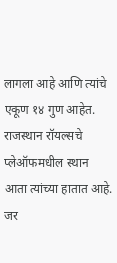लागला आहे आणि त्यांचे एकूण १४ गुण आहेत. राजस्थान रॉयल्सचे प्लेऑफमधील स्थान आता त्यांच्या हातात आहे. जर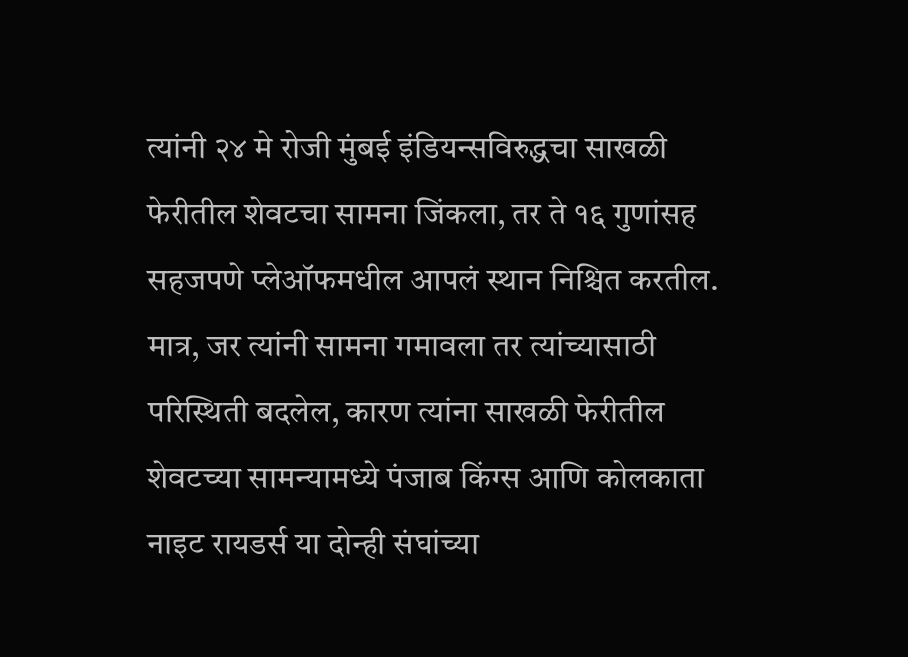त्यांनी २४ मे रोजी मुंबई इंडियन्सविरुद्धचा साखळी फेरीतील शेवटचा सामना जिंकला, तर ते १६ गुणांसह सहजपणे प्लेऑफमधील आपलं स्थान निश्चित करतील. मात्र, जर त्यांनी सामना गमावला तर त्यांच्यासाठी परिस्थिती बदलेल, कारण त्यांना साखळी फेरीतील शेवटच्या सामन्यामध्ये पंजाब किंग्स आणि कोलकाता नाइट रायडर्स या दोन्ही संघांच्या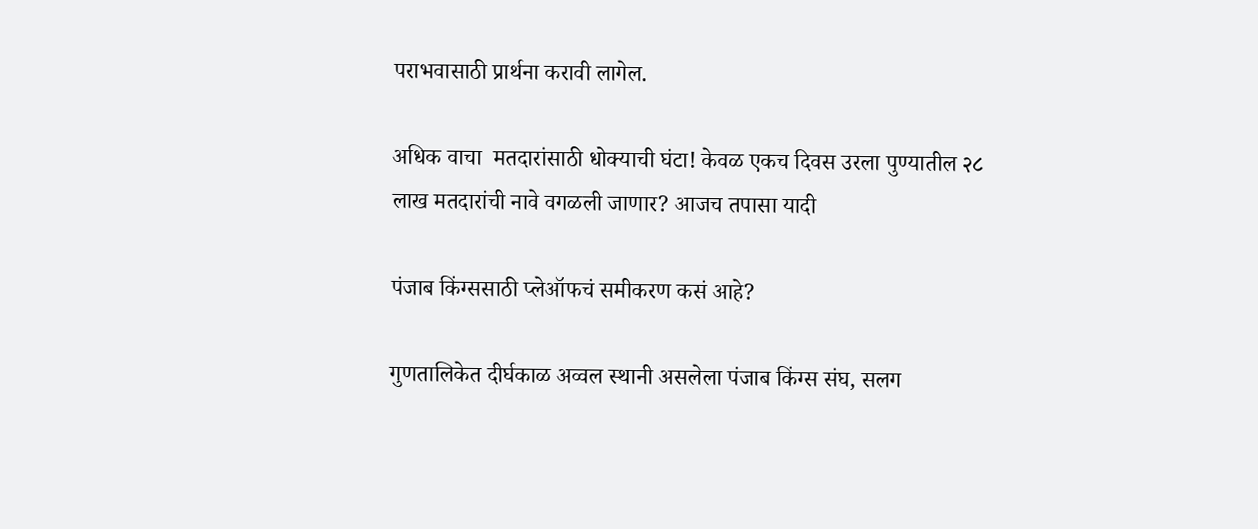पराभवासाठी प्रार्थना करावी लागेल.

अधिक वाचा  मतदारांसाठी धोक्याची घंटा! केवळ एकच दिवस उरला पुण्यातील २८ लाख मतदारांची नावे वगळली जाणार? आजच तपासा यादी

पंजाब किंग्ससाठी प्लेऑफचं समीकरण कसं आहे?

गुणतालिकेत दीर्घकाळ अव्वल स्थानी असलेला पंजाब किंग्स संघ, सलग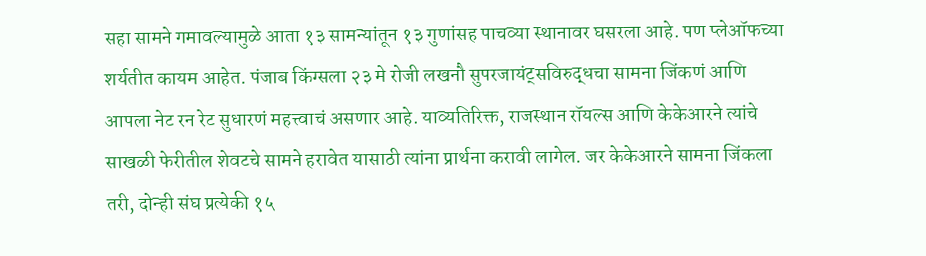सहा सामने गमावल्यामुळे आता १३ सामन्यांतून १३ गुणांसह पाचव्या स्थानावर घसरला आहे. पण प्लेऑफच्या शर्यतीत कायम आहेत. पंजाब किंग्सला २३ मे रोजी लखनौ सुपरजायंट्सविरुद्धचा सामना जिंकणं आणि आपला नेट रन रेट सुधारणं महत्त्वाचं असणार आहे. याव्यतिरिक्त, राजस्थान रॉयल्स आणि केकेआरने त्यांचे साखळी फेरीतील शेवटचे सामने हरावेत यासाठी त्यांना प्रार्थना करावी लागेल. जर केकेआरने सामना जिंकला तरी, दोन्ही संघ प्रत्येकी १५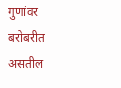गुणांवर बरोबरीत असतील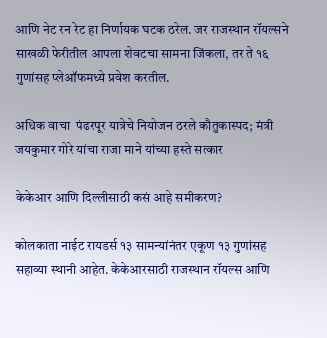आणि नेट रन रेट हा निर्णायक घटक ठरेल. जर राजस्थान रॉयल्सने साखळी फेरीतील आपला शेवटचा सामना जिंकला, तर ते १६ गुणांसह प्लेऑफमध्ये प्रवेश करतील.

अधिक वाचा  पंढरपूर यात्रेचे नियोजन ठरले कौतुकास्पद; मंत्री जयकुमार गोरे यांचा राजा माने यांच्या हस्ते सत्कार

केकेआर आणि दिल्लीसाठी कसं आहे समीकरण?

कोलकाता नाईट रायडर्स १३ सामन्यांनंतर एकूण १३ गुणांसह सहाव्या स्थानी आहेत. केकेआरसाठी राजस्थान रॉयल्स आणि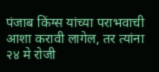पंजाब किंग्स यांच्या पराभवाची आशा करावी लागेल, तर त्यांना २४ मे रोजी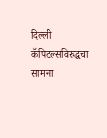दिल्ली कॅपिटल्सविरुद्धचा सामना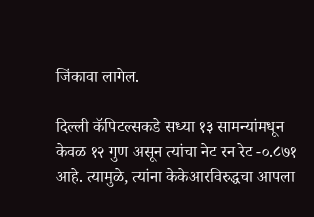जिंकावा लागेल.

दिल्ली कॅपिटल्सकडे सध्या १३ सामन्यांमधून केवळ १२ गुण असून त्यांचा नेट रन रेट -०.८७१ आहे. त्यामुळे, त्यांना केकेआरविरुद्धचा आपला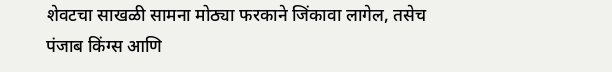शेवटचा साखळी सामना मोठ्या फरकाने जिंकावा लागेल, तसेच पंजाब किंग्स आणि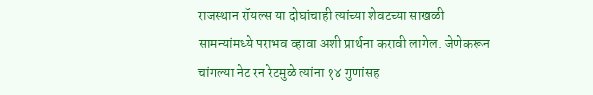राजस्थान रॉयल्स या दोघांचाही त्यांच्या शेवटच्या साखळी सामन्यांमध्ये पराभव व्हावा अशी प्रार्थना करावी लागेल. जेणेकरून चांगल्या नेट रन रेटमुळे त्यांना १४ गुणांसह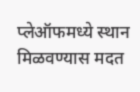प्लेऑफमध्ये स्थान मिळवण्यास मदत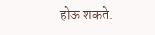होऊ शकते.